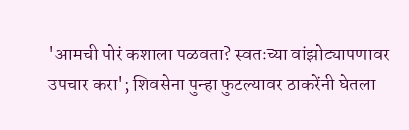'आमची पोरं कशाला पळवता? स्वतःच्या वांझोट्यापणावर उपचार करा'; शिवसेना पुन्हा फुटल्यावर ठाकरेंनी घेतला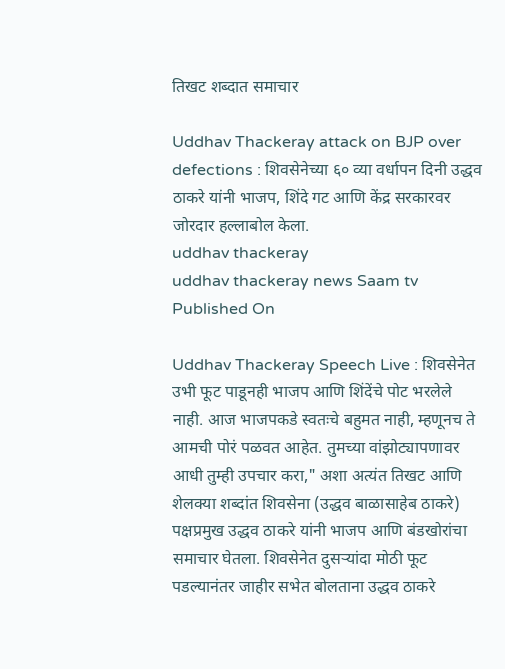तिखट शब्दात समाचार

Uddhav Thackeray attack on BJP over defections : शिवसेनेच्या ६० व्या वर्धापन दिनी उद्धव ठाकरे यांनी भाजप, शिंदे गट आणि केंद्र सरकारवर जोरदार हल्लाबोल केला.
uddhav thackeray
uddhav thackeray news Saam tv
Published On

Uddhav Thackeray Speech Live : शिवसेनेत उभी फूट पाडूनही भाजप आणि शिंदेंचे पोट भरलेले नाही. आज भाजपकडे स्वतःचे बहुमत नाही, म्हणूनच ते आमची पोरं पळवत आहेत. तुमच्या वांझोट्यापणावर आधी तुम्ही उपचार करा," अशा अत्यंत तिखट आणि शेलक्या शब्दांत शिवसेना (उद्धव बाळासाहेब ठाकरे) पक्षप्रमुख उद्धव ठाकरे यांनी भाजप आणि बंडखोरांचा समाचार घेतला. शिवसेनेत दुसऱ्यांदा मोठी फूट पडल्यानंतर जाहीर सभेत बोलताना उद्धव ठाकरे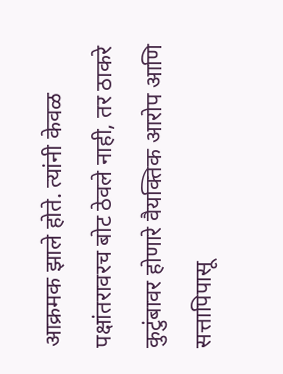आक्रमक झाले होते. त्यांनी केवळ पक्षांतरावरच बोट ठेवले नाही, तर ठाकरे कुटुंबावर होणारे वैयक्तिक आरोप आणि सत्तापिपासू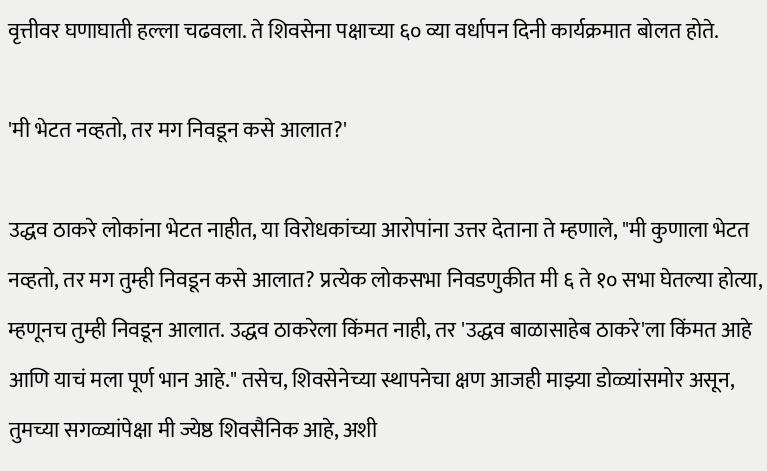वृत्तीवर घणाघाती हल्ला चढवला. ते शिवसेना पक्षाच्या ६० व्या वर्धापन दिनी कार्यक्रमात बोलत होते.

'मी भेटत नव्हतो, तर मग निवडून कसे आलात?'

उद्धव ठाकरे लोकांना भेटत नाहीत, या विरोधकांच्या आरोपांना उत्तर देताना ते म्हणाले, "मी कुणाला भेटत नव्हतो, तर मग तुम्ही निवडून कसे आलात? प्रत्येक लोकसभा निवडणुकीत मी ६ ते १० सभा घेतल्या होत्या, म्हणूनच तुम्ही निवडून आलात. उद्धव ठाकरेला किंमत नाही, तर 'उद्धव बाळासाहेब ठाकरे'ला किंमत आहे आणि याचं मला पूर्ण भान आहे." तसेच, शिवसेनेच्या स्थापनेचा क्षण आजही माझ्या डोळ्यांसमोर असून, तुमच्या सगळ्यांपेक्षा मी ज्येष्ठ शिवसैनिक आहे, अशी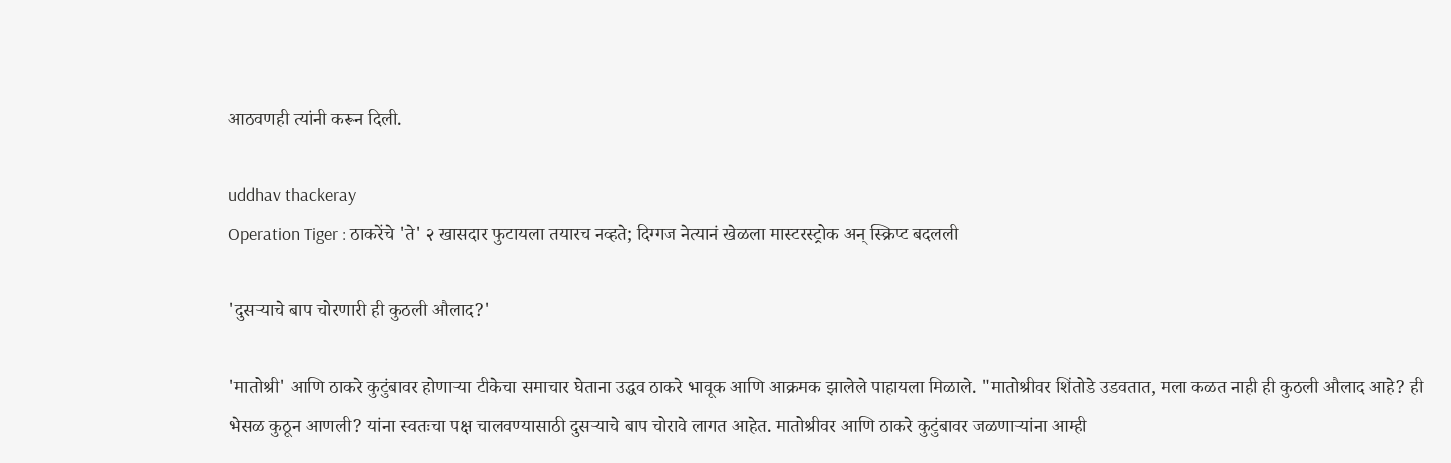आठवणही त्यांनी करून दिली.

uddhav thackeray
Operation Tiger : ठाकरेंचे 'ते' २ खासदार फुटायला तयारच नव्हते; दिग्गज नेत्यानं खेळला मास्टरस्ट्रोक अन् स्क्रिप्ट बदलली

'दुसऱ्याचे बाप चोरणारी ही कुठली औलाद?'

'मातोश्री' आणि ठाकरे कुटुंबावर होणाऱ्या टीकेचा समाचार घेताना उद्धव ठाकरे भावूक आणि आक्रमक झालेले पाहायला मिळाले. "मातोश्रीवर शिंतोडे उडवतात, मला कळत नाही ही कुठली औलाद आहे? ही भेसळ कुठून आणली? यांना स्वतःचा पक्ष चालवण्यासाठी दुसऱ्याचे बाप चोरावे लागत आहेत. मातोश्रीवर आणि ठाकरे कुटुंबावर जळणाऱ्यांना आम्ही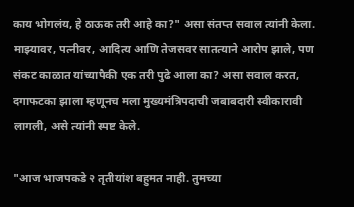काय भोगलंय, हे ठाऊक तरी आहे का?" असा संतप्त सवाल त्यांनी केला. माझ्यावर, पत्नीवर, आदित्य आणि तेजसवर सातत्याने आरोप झाले, पण संकट काळात यांच्यापैकी एक तरी पुढे आला का? असा सवाल करत, दगाफटका झाला म्हणूनच मला मुख्यमंत्रिपदाची जबाबदारी स्वीकारावी लागली, असे त्यांनी स्पष्ट केले.

"आज भाजपकडे २ तृतीयांश बहुमत नाही. तुमच्या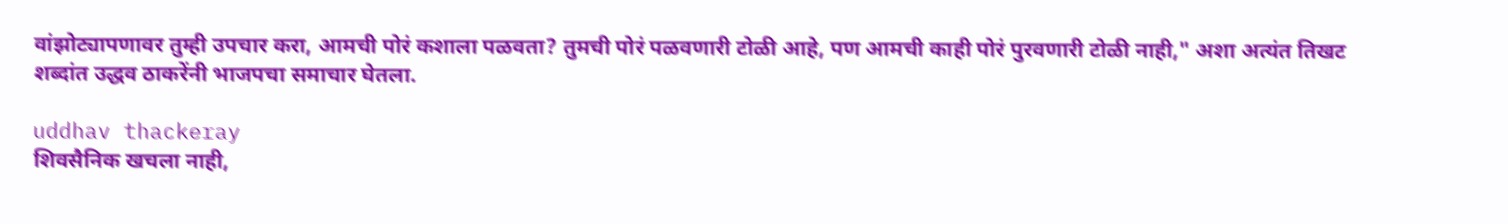वांझोट्यापणावर तुम्ही उपचार करा, आमची पोरं कशाला पळवता? तुमची पोरं पळवणारी टोळी आहे, पण आमची काही पोरं पुरवणारी टोळी नाही," अशा अत्यंत तिखट शब्दांत उद्धव ठाकरेंनी भाजपचा समाचार घेतला.

uddhav thackeray
शिवसैनिक खचला नाही,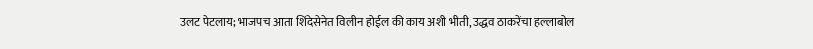उलट पेटलाय; भाजपच आता शिंदेसेनेत विलीन होईल की काय अशी भीती, उद्धव ठाकरेंचा हल्लाबोल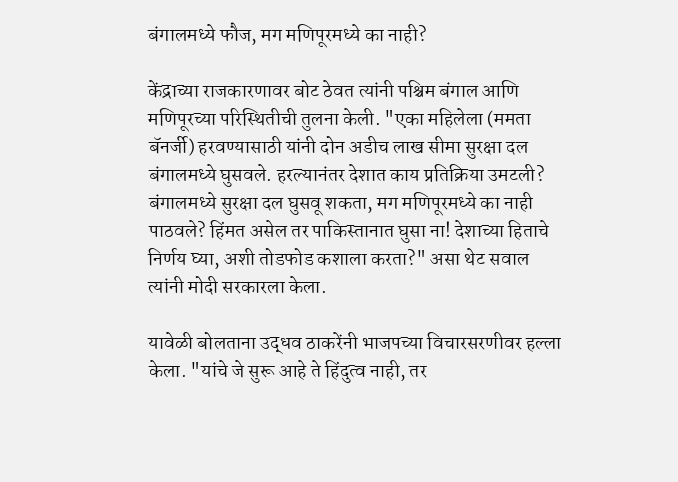बंगालमध्ये फौज, मग मणिपूरमध्ये का नाही?

केंद्राच्या राजकारणावर बोट ठेवत त्यांनी पश्चिम बंगाल आणि मणिपूरच्या परिस्थितीची तुलना केली. "एका महिलेला (ममता बॅनर्जी) हरवण्यासाठी यांनी दोन अडीच लाख सीमा सुरक्षा दल बंगालमध्ये घुसवले. हरल्यानंतर देशात काय प्रतिक्रिया उमटली? बंगालमध्ये सुरक्षा दल घुसवू शकता, मग मणिपूरमध्ये का नाही पाठवले? हिंमत असेल तर पाकिस्तानात घुसा ना! देशाच्या हिताचे निर्णय घ्या, अशी तोडफोड कशाला करता?" असा थेट सवाल त्यांनी मोदी सरकारला केला.

यावेळी बोलताना उद्धव ठाकरेंनी भाजपच्या विचारसरणीवर हल्ला केला. "यांचे जे सुरू आहे ते हिंदुत्व नाही, तर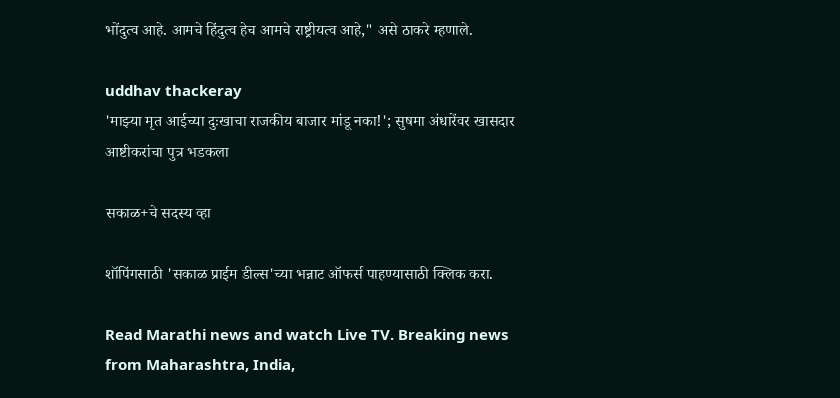भोंदुत्व आहे. आमचे हिंदुत्व हेच आमचे राष्ट्रीयत्व आहे," असे ठाकरे म्हणाले.

uddhav thackeray
'माझ्या मृत आईच्या दुःखाचा राजकीय बाजार मांडू नका!'; सुषमा अंधारेंवर खासदार आष्टीकरांचा पुत्र भडकला

सकाळ+चे सदस्य व्हा

शॉपिंगसाठी 'सकाळ प्राईम डील्स'च्या भन्नाट ऑफर्स पाहण्यासाठी क्लिक करा.

Read Marathi news and watch Live TV. Breaking news from Maharashtra, India,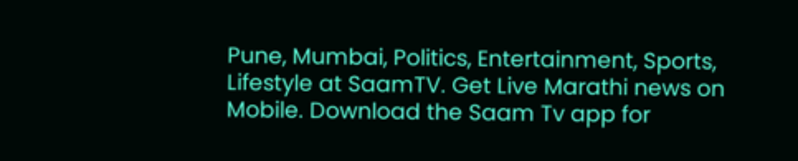Pune, Mumbai, Politics, Entertainment, Sports, Lifestyle at SaamTV. Get Live Marathi news on Mobile. Download the Saam Tv app for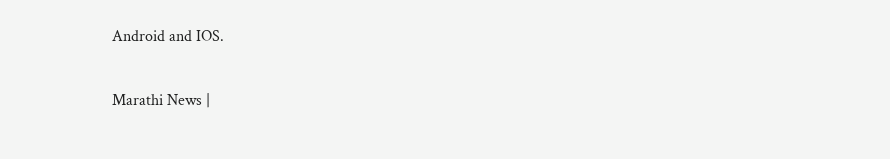Android and IOS.

Marathi News |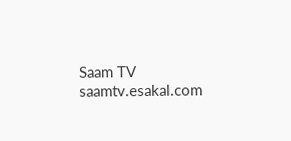Saam TV
saamtv.esakal.com